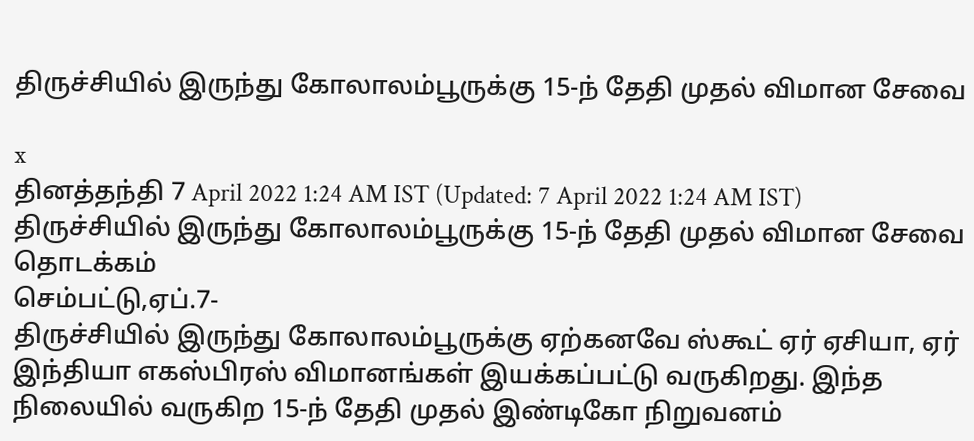திருச்சியில் இருந்து கோலாலம்பூருக்கு 15-ந் தேதி முதல் விமான சேவை

x
தினத்தந்தி 7 April 2022 1:24 AM IST (Updated: 7 April 2022 1:24 AM IST)
திருச்சியில் இருந்து கோலாலம்பூருக்கு 15-ந் தேதி முதல் விமான சேவை தொடக்கம்
செம்பட்டு,ஏப்.7-
திருச்சியில் இருந்து கோலாலம்பூருக்கு ஏற்கனவே ஸ்கூட் ஏர் ஏசியா, ஏர் இந்தியா எகஸ்பிரஸ் விமானங்கள் இயக்கப்பட்டு வருகிறது. இந்த நிலையில் வருகிற 15-ந் தேதி முதல் இண்டிகோ நிறுவனம்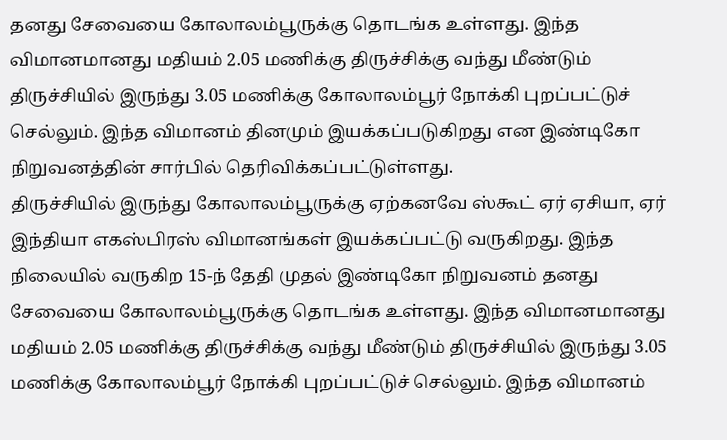தனது சேவையை கோலாலம்பூருக்கு தொடங்க உள்ளது. இந்த விமானமானது மதியம் 2.05 மணிக்கு திருச்சிக்கு வந்து மீண்டும் திருச்சியில் இருந்து 3.05 மணிக்கு கோலாலம்பூர் நோக்கி புறப்பட்டுச் செல்லும். இந்த விமானம் தினமும் இயக்கப்படுகிறது என இண்டிகோ நிறுவனத்தின் சார்பில் தெரிவிக்கப்பட்டுள்ளது.
திருச்சியில் இருந்து கோலாலம்பூருக்கு ஏற்கனவே ஸ்கூட் ஏர் ஏசியா, ஏர் இந்தியா எகஸ்பிரஸ் விமானங்கள் இயக்கப்பட்டு வருகிறது. இந்த நிலையில் வருகிற 15-ந் தேதி முதல் இண்டிகோ நிறுவனம் தனது சேவையை கோலாலம்பூருக்கு தொடங்க உள்ளது. இந்த விமானமானது மதியம் 2.05 மணிக்கு திருச்சிக்கு வந்து மீண்டும் திருச்சியில் இருந்து 3.05 மணிக்கு கோலாலம்பூர் நோக்கி புறப்பட்டுச் செல்லும். இந்த விமானம்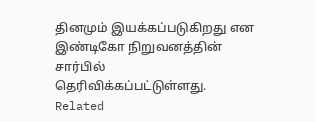தினமும் இயக்கப்படுகிறது என இண்டிகோ நிறுவனத்தின் சார்பில் தெரிவிக்கப்பட்டுள்ளது.
Related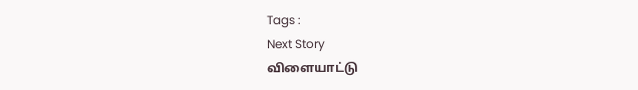Tags :
Next Story
விளையாட்டு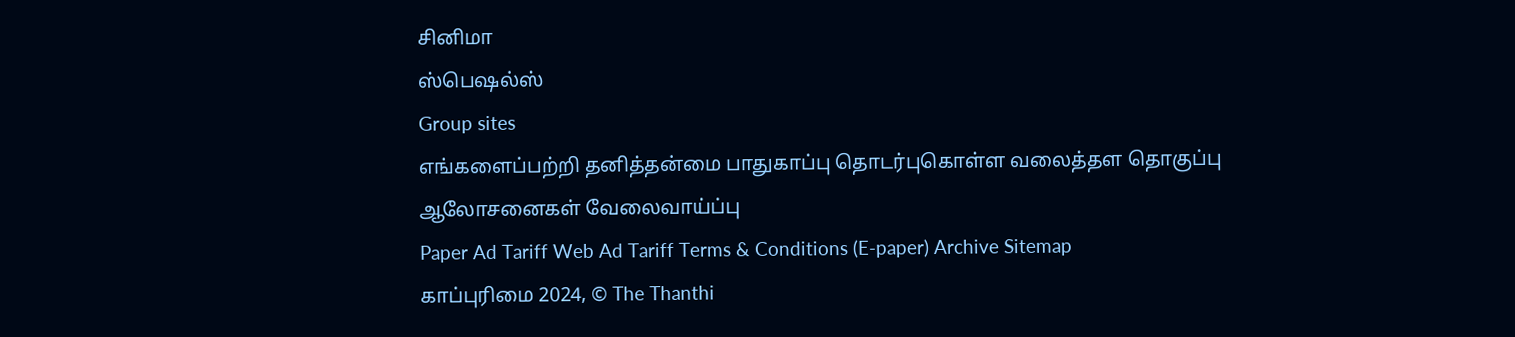சினிமா
ஸ்பெஷல்ஸ்
Group sites
எங்களைப்பற்றி தனித்தன்மை பாதுகாப்பு தொடர்புகொள்ள வலைத்தள தொகுப்பு ஆலோசனைகள் வேலைவாய்ப்பு
Paper Ad Tariff Web Ad Tariff Terms & Conditions (E-paper) Archive Sitemap
காப்புரிமை 2024, © The Thanthi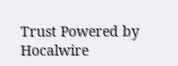Trust Powered by Hocalwire